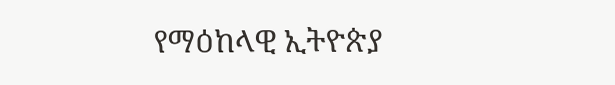የማዕከላዊ ኢትዮጵያ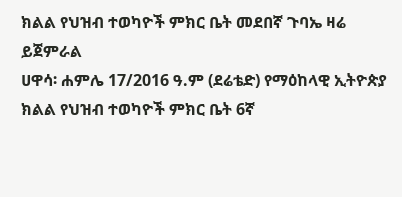ክልል የህዝብ ተወካዮች ምክር ቤት መደበኛ ጉባኤ ዛሬ ይጀምራል
ሀዋሳ፡ ሐምሌ 17/2016 ዓ.ም (ደሬቴድ) የማዕከላዊ ኢትዮጵያ ክልል የህዝብ ተወካዮች ምክር ቤት 6ኛ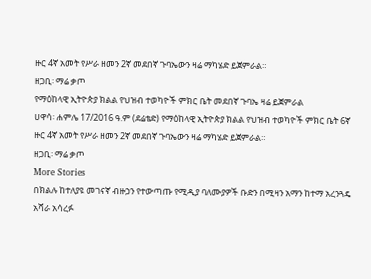ዙር 4ኛ አመት የሥራ ዘመን 2ኛ መደበኛ ጉባኤውን ዛሬ ማካሄድ ይጀምራል።
ዘጋቢ፡ ማሬ ቃጦ
የማዕከላዊ ኢትዮጵያ ክልል የህዝብ ተወካዮች ምክር ቤት መደበኛ ጉባኤ ዛሬ ይጀምራል
ሀዋሳ፡ ሐምሌ 17/2016 ዓ.ም (ደሬቴድ) የማዕከላዊ ኢትዮጵያ ክልል የህዝብ ተወካዮች ምክር ቤት 6ኛ ዙር 4ኛ አመት የሥራ ዘመን 2ኛ መደበኛ ጉባኤውን ዛሬ ማካሄድ ይጀምራል።
ዘጋቢ፡ ማሬ ቃጦ
More Stories
በክልሉ ከተለያዩ መገናኛ ብዙኃን የተውጣጡ የሚዲያ ባለሙያዎች ቡድን በሚዛን አማን ከተማ አረንጓዴ አሻራ አሳረፉ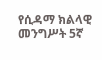የሲዳማ ክልላዊ መንግሥት 5ኛ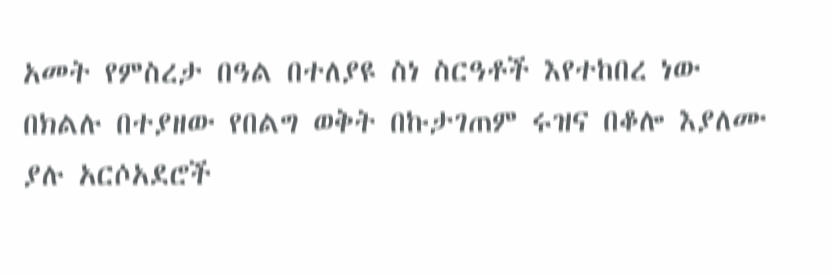አመት የምስረታ በዓል በተለያዩ ስነ ስርዓቶች እየተከበረ ነው
በክልሉ በተያዘው የበልግ ወቅት በኩታገጠም ሩዝና በቆሎ እያለሙ ያሉ አርሶአደሮች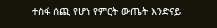ተስፋ ሰጪ የሆነ የምርት ውጤት እንድናይ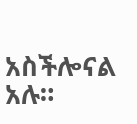አስችሎናል አሉ።